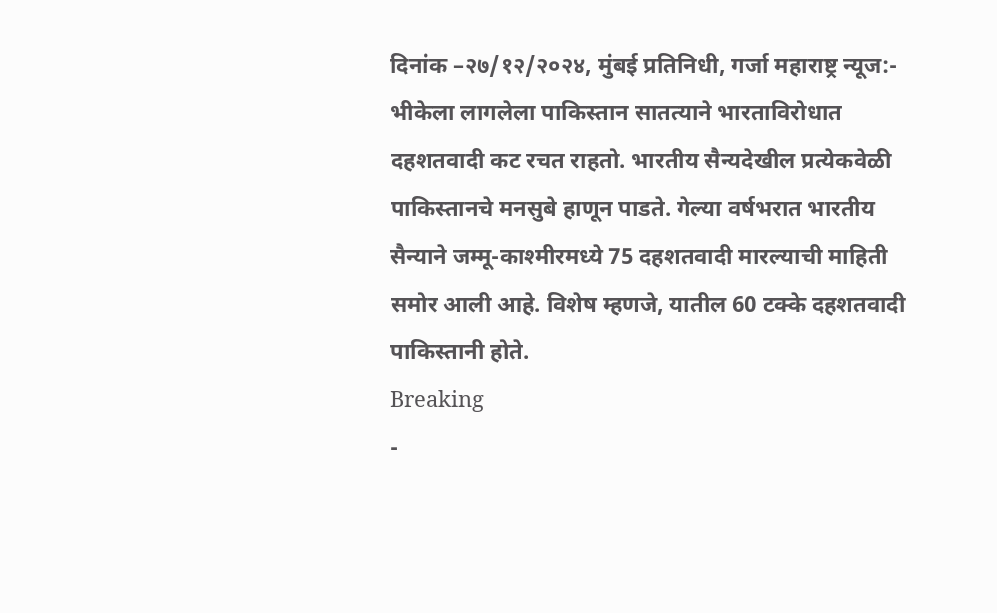दिनांक –२७/१२/२०२४, मुंबई प्रतिनिधी, गर्जा महाराष्ट्र न्यूज:- भीकेला लागलेला पाकिस्तान सातत्याने भारताविरोधात दहशतवादी कट रचत राहतो. भारतीय सैन्यदेखील प्रत्येकवेळी पाकिस्तानचे मनसुबे हाणून पाडते. गेल्या वर्षभरात भारतीय सैन्याने जम्मू-काश्मीरमध्ये 75 दहशतवादी मारल्याची माहिती समोर आली आहे. विशेष म्हणजे, यातील 60 टक्के दहशतवादी पाकिस्तानी होते.
Breaking
-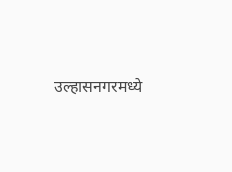उल्हासनगरमध्ये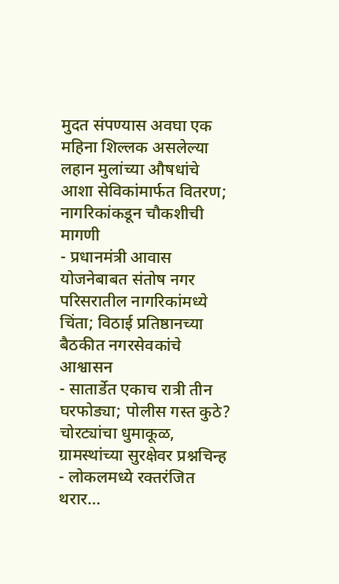मुदत संपण्यास अवघा एक महिना शिल्लक असलेल्या लहान मुलांच्या औषधांचे आशा सेविकांमार्फत वितरण; नागरिकांकडून चौकशीची मागणी
- प्रधानमंत्री आवास योजनेबाबत संतोष नगर परिसरातील नागरिकांमध्ये चिंता; विठाई प्रतिष्ठानच्या बैठकीत नगरसेवकांचे आश्वासन
- सातार्डेत एकाच रात्री तीन घरफोड्या; पोलीस गस्त कुठे? चोरट्यांचा धुमाकूळ, ग्रामस्थांच्या सुरक्षेवर प्रश्नचिन्ह
- लोकलमध्ये रक्तरंजित थरार…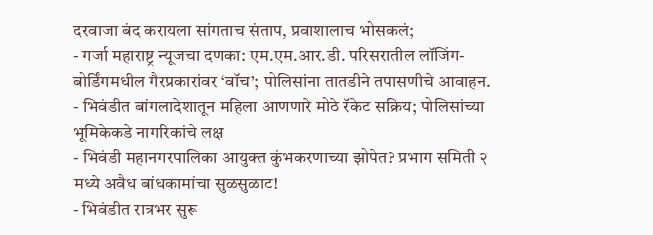दरवाजा बंद करायला सांगताच संताप, प्रवाशालाच भोसकलं;
- गर्जा महाराष्ट्र न्यूजचा दणका: एम.एम.आर.डी. परिसरातील लॉजिंग-बोर्डिंगमधील गैरप्रकारांवर ‘वॉच’; पोलिसांना तातडीने तपासणीचे आवाहन.
- भिवंडीत बांगलादेशातून महिला आणणारे मोठे रॅकेट सक्रिय; पोलिसांच्या भूमिकेकडे नागरिकांचे लक्ष
- भिवंडी महानगरपालिका आयुक्त कुंभकरणाच्या झोपेत? प्रभाग समिती २ मध्ये अवैध बांधकामांचा सुळसुळाट!
- भिवंडीत रात्रभर सुरू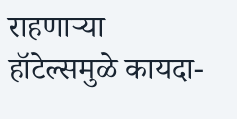राहणाऱ्या हॉटेल्समुळे कायदा-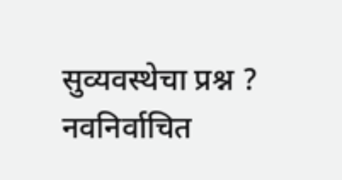सुव्यवस्थेचा प्रश्न ? नवनिर्वाचित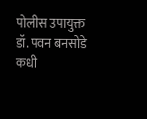पोलीस उपायुक्त डॉ. पवन बनसोडे कधी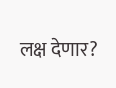लक्ष देणार?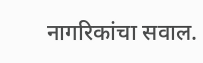नागरिकांचा सवाल.